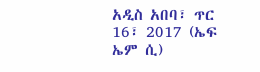አዲስ አበባ፣ ጥር 16፣ 2017 (ኤፍ ኤም ሲ)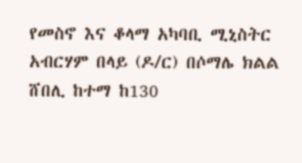የመስኖ እና ቆላማ አካባቢ ሚኒስትር አብርሃም በላይ (ዶ/ር) በሶማሌ ክልል ሸበሊ ከተማ ከ130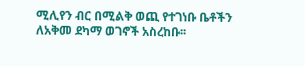ሚሊየን ብር በሚልቅ ወጪ የተገነቡ ቤቶችን ለአቅመ ደካማ ወገኖች አስረከቡ፡፡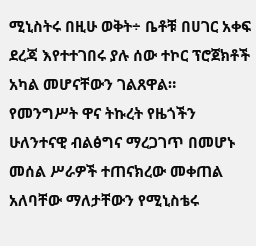ሚኒስትሩ በዚሁ ወቅት÷ ቤቶቹ በሀገር አቀፍ ደረጃ እየተተገበሩ ያሉ ሰው ተኮር ፕሮጀክቶች አካል መሆናቸውን ገልጸዋል።
የመንግሥት ዋና ትኩረት የዜጎችን ሁለንተናዊ ብልፅግና ማረጋገጥ በመሆኑ መሰል ሥራዎች ተጠናክረው መቀጠል አለባቸው ማለታቸውን የሚኒስቴሩ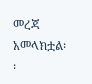መረጃ አመላክቷል፡፡